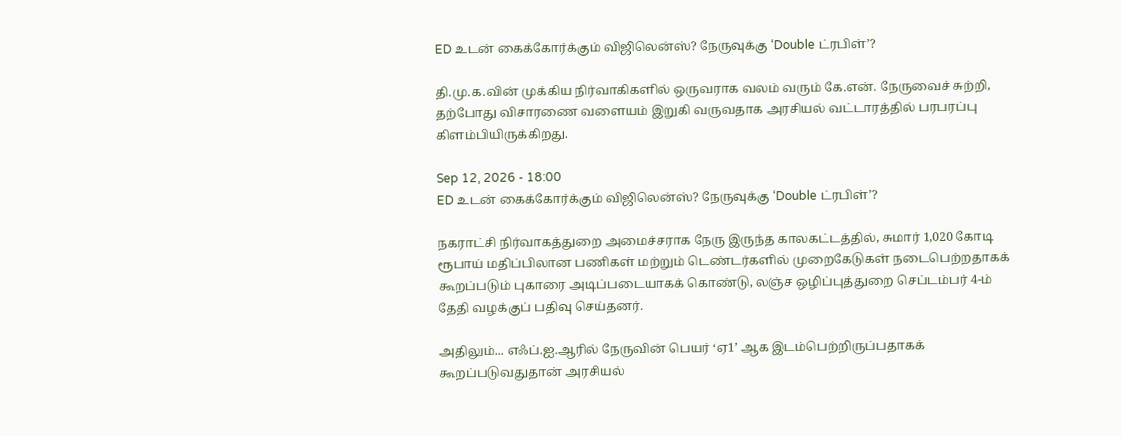ED உடன் கைக்கோர்க்கும் விஜிலென்ஸ்? நேருவுக்கு ‘Double ட்ரபிள்’?

தி.மு.க.வின் முக்கிய நிர்வாகிகளில் ஒருவராக வலம் வரும் கே.என். நேருவைச் சுற்றி, தற்போது விசாரணை வளையம் இறுகி வருவதாக அரசியல் வட்டாரத்தில் பரபரப்பு கிளம்பியிருக்கிறது.

Sep 12, 2026 - 18:00
ED உடன் கைக்கோர்க்கும் விஜிலென்ஸ்? நேருவுக்கு ‘Double ட்ரபிள்’?

நகராட்சி நிர்வாகத்துறை அமைச்சராக நேரு இருந்த காலகட்டத்தில், சுமார் 1,020 கோடி ரூபாய் மதிப்பிலான பணிகள் மற்றும் டெண்டர்களில் முறைகேடுகள் நடைபெற்றதாகக் கூறப்படும் புகாரை அடிப்படையாகக் கொண்டு, லஞ்ச ஒழிப்புத்துறை செப்டம்பர் 4-ம் தேதி வழக்குப் பதிவு செய்தனர்.

அதிலும்... எஃப்.ஐ.ஆரில் நேருவின் பெயர் ‘ஏ1’ ஆக இடம்பெற்றிருப்பதாகக் கூறப்படுவதுதான் அரசியல்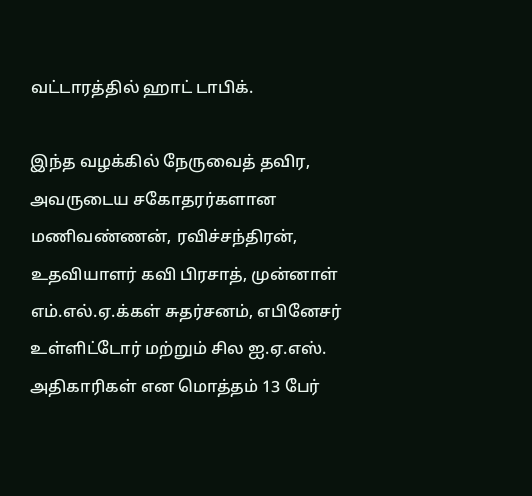வட்டாரத்தில் ஹாட் டாபிக்.

இந்த வழக்கில் நேருவைத் தவிர, அவருடைய சகோதரர்களான மணிவண்ணன், ரவிச்சந்திரன், உதவியாளர் கவி பிரசாத், முன்னாள் எம்.எல்.ஏ.க்கள் சுதர்சனம், எபினேசர் உள்ளிட்டோர் மற்றும் சில ஐ.ஏ.எஸ். அதிகாரிகள் என மொத்தம் 13 பேர்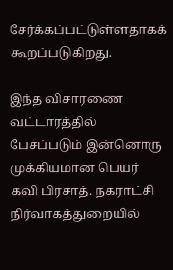சேர்க்கப்பட்டுள்ளதாகக் கூறப்படுகிறது.

இந்த விசாரணை வட்டாரத்தில் பேசப்படும் இன்னொரு முக்கியமான பெயர் கவி பிரசாத். நகராட்சி நிர்வாகத்துறையில்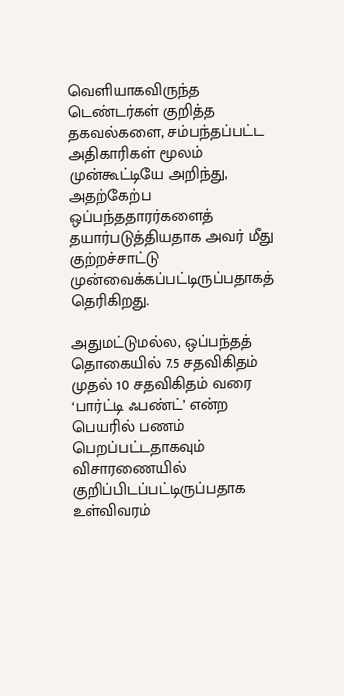வெளியாகவிருந்த டெண்டர்கள் குறித்த தகவல்களை, சம்பந்தப்பட்ட அதிகாரிகள் மூலம் முன்கூட்டியே அறிந்து, அதற்கேற்ப ஒப்பந்ததாரர்களைத் தயார்படுத்தியதாக அவர் மீது குற்றச்சாட்டு முன்வைக்கப்பட்டிருப்பதாகத் தெரிகிறது.

அதுமட்டுமல்ல, ஒப்பந்தத் தொகையில் 7.5 சதவிகிதம் முதல் 10 சதவிகிதம் வரை ‘பார்ட்டி ஃபண்ட்’ என்ற பெயரில் பணம் பெறப்பட்டதாகவும் விசாரணையில் குறிப்பிடப்பட்டிருப்பதாக உள்விவரம்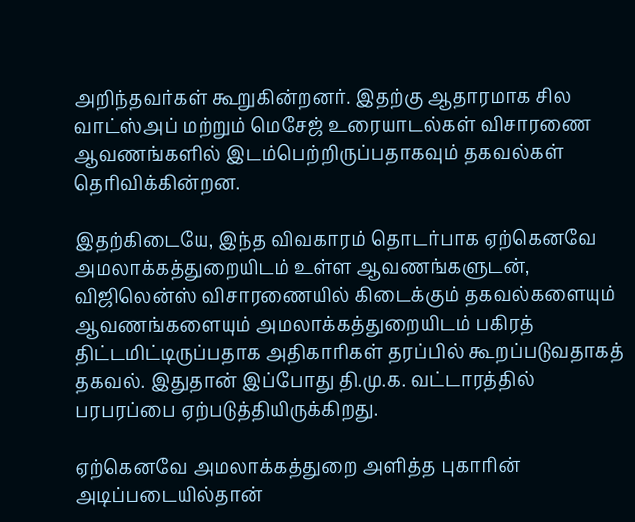அறிந்தவர்கள் கூறுகின்றனர். இதற்கு ஆதாரமாக சில வாட்ஸ்அப் மற்றும் மெசேஜ் உரையாடல்கள் விசாரணை ஆவணங்களில் இடம்பெற்றிருப்பதாகவும் தகவல்கள் தெரிவிக்கின்றன.

இதற்கிடையே, இந்த விவகாரம் தொடர்பாக ஏற்கெனவே அமலாக்கத்துறையிடம் உள்ள ஆவணங்களுடன், விஜிலென்ஸ் விசாரணையில் கிடைக்கும் தகவல்களையும் ஆவணங்களையும் அமலாக்கத்துறையிடம் பகிரத் திட்டமிட்டிருப்பதாக அதிகாரிகள் தரப்பில் கூறப்படுவதாகத் தகவல். இதுதான் இப்போது தி.மு.க. வட்டாரத்தில் பரபரப்பை ஏற்படுத்தியிருக்கிறது.

ஏற்கெனவே அமலாக்கத்துறை அளித்த புகாரின் அடிப்படையில்தான்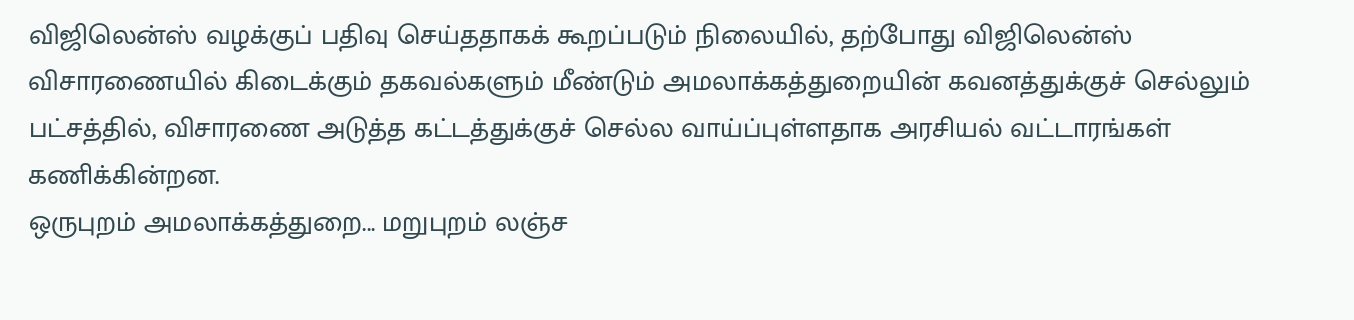விஜிலென்ஸ் வழக்குப் பதிவு செய்ததாகக் கூறப்படும் நிலையில், தற்போது விஜிலென்ஸ் விசாரணையில் கிடைக்கும் தகவல்களும் மீண்டும் அமலாக்கத்துறையின் கவனத்துக்குச் செல்லும் பட்சத்தில், விசாரணை அடுத்த கட்டத்துக்குச் செல்ல வாய்ப்புள்ளதாக அரசியல் வட்டாரங்கள் கணிக்கின்றன.
ஒருபுறம் அமலாக்கத்துறை... மறுபுறம் லஞ்ச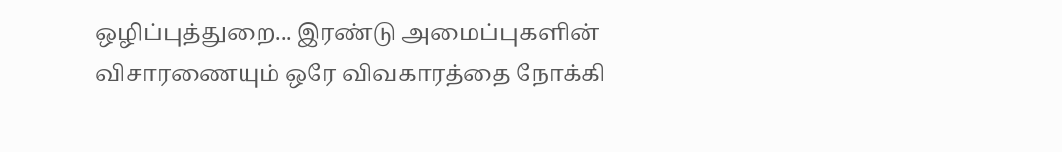ஒழிப்புத்துறை... இரண்டு அமைப்புகளின் விசாரணையும் ஒரே விவகாரத்தை நோக்கி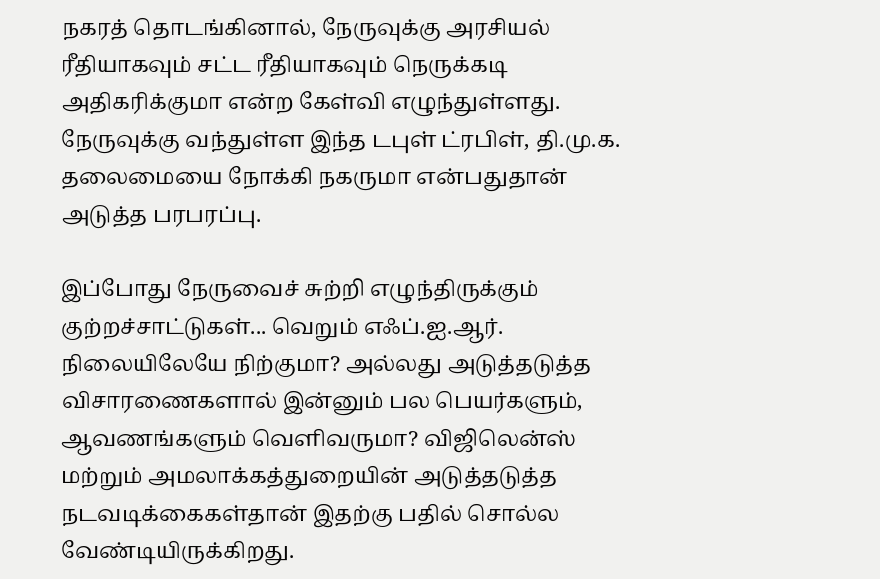நகரத் தொடங்கினால், நேருவுக்கு அரசியல் ரீதியாகவும் சட்ட ரீதியாகவும் நெருக்கடி அதிகரிக்குமா என்ற கேள்வி எழுந்துள்ளது. நேருவுக்கு வந்துள்ள இந்த டபுள் ட்ரபிள், தி.மு.க. தலைமையை நோக்கி நகருமா என்பதுதான் அடுத்த பரபரப்பு.

இப்போது நேருவைச் சுற்றி எழுந்திருக்கும் குற்றச்சாட்டுகள்... வெறும் எஃப்.ஐ.ஆர். நிலையிலேயே நிற்குமா? அல்லது அடுத்தடுத்த விசாரணைகளால் இன்னும் பல பெயர்களும், ஆவணங்களும் வெளிவருமா? விஜிலென்ஸ் மற்றும் அமலாக்கத்துறையின் அடுத்தடுத்த நடவடிக்கைகள்தான் இதற்கு பதில் சொல்ல வேண்டியிருக்கிறது.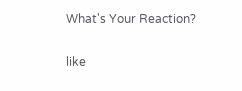What's Your Reaction?

like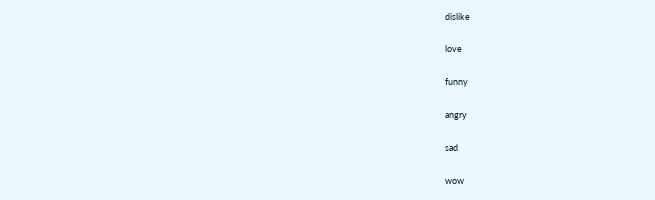dislike

love

funny

angry

sad

wow